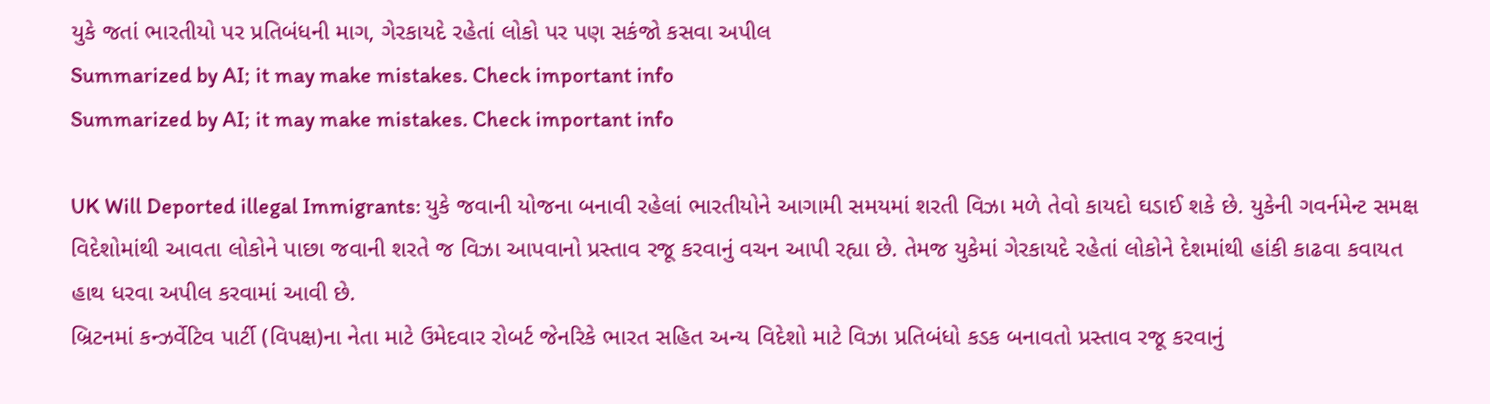યુકે જતાં ભારતીયો પર પ્રતિબંધની માગ, ગેરકાયદે રહેતાં લોકો પર પણ સકંજો કસવા અપીલ
Summarized by AI; it may make mistakes. Check important info
Summarized by AI; it may make mistakes. Check important info

UK Will Deported illegal Immigrants: યુકે જવાની યોજના બનાવી રહેલાં ભારતીયોને આગામી સમયમાં શરતી વિઝા મળે તેવો કાયદો ઘડાઈ શકે છે. યુકેની ગવર્નમેન્ટ સમક્ષ વિદેશોમાંથી આવતા લોકોને પાછા જવાની શરતે જ વિઝા આપવાનો પ્રસ્તાવ રજૂ કરવાનું વચન આપી રહ્યા છે. તેમજ યુકેમાં ગેરકાયદે રહેતાં લોકોને દેશમાંથી હાંકી કાઢવા કવાયત હાથ ધરવા અપીલ કરવામાં આવી છે.
બ્રિટનમાં કન્ઝર્વેટિવ પાર્ટી (વિપક્ષ)ના નેતા માટે ઉમેદવાર રોબર્ટ જેનરિકે ભારત સહિત અન્ય વિદેશો માટે વિઝા પ્રતિબંધો કડક બનાવતો પ્રસ્તાવ રજૂ કરવાનું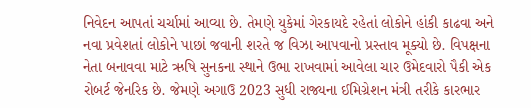નિવેદન આપતાં ચર્ચામાં આવ્યા છે. તેમણે યુકેમાં ગેરકાયદે રહેતાં લોકોને હાંકી કાઢવા અને નવા પ્રવેશતાં લોકોને પાછાં જવાની શરતે જ વિઝા આપવાનો પ્રસ્તાવ મૂક્યો છે. વિપક્ષના નેતા બનાવવા માટે ઋષિ સુનકના સ્થાને ઉભા રાખવામાં આવેલા ચાર ઉમેદવારો પૈકી એક રોબર્ટ જેનરિક છે. જેમણે અગાઉ 2023 સુધી રાજ્યના ઈમિગ્રેશન મંત્રી તરીકે કારભાર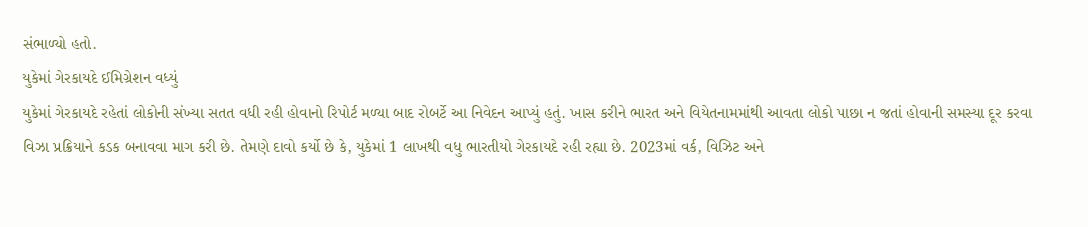સંભાળ્યો હતો.
યુકેમાં ગેરકાયદે ઈમિગ્રેશન વધ્યું
યુકેમાં ગેરકાયદે રહેતાં લોકોની સંખ્યા સતત વધી રહી હોવાનો રિપોર્ટ મળ્યા બાદ રોબર્ટે આ નિવેદન આપ્યું હતું. ખાસ કરીને ભારત અને વિયેતનામમાંથી આવતા લોકો પાછા ન જતાં હોવાની સમસ્યા દૂર કરવા વિઝા પ્રક્રિયાને કડક બનાવવા માગ કરી છે. તેમણે દાવો કર્યો છે કે, યુકેમાં 1 લાખથી વધુ ભારતીયો ગેરકાયદે રહી રહ્યા છે. 2023માં વર્ક, વિઝિટ અને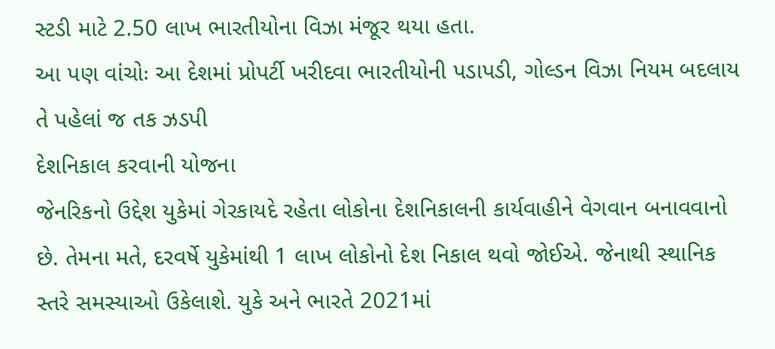સ્ટડી માટે 2.50 લાખ ભારતીયોના વિઝા મંજૂર થયા હતા.
આ પણ વાંચોઃ આ દેશમાં પ્રોપર્ટી ખરીદવા ભારતીયોની પડાપડી, ગોલ્ડન વિઝા નિયમ બદલાય તે પહેલાં જ તક ઝડપી
દેશનિકાલ કરવાની યોજના
જેનરિકનો ઉદ્દેશ યુકેમાં ગેરકાયદે રહેતા લોકોના દેશનિકાલની કાર્યવાહીને વેગવાન બનાવવાનો છે. તેમના મતે, દરવર્ષે યુકેમાંથી 1 લાખ લોકોનો દેશ નિકાલ થવો જોઈએ. જેનાથી સ્થાનિક સ્તરે સમસ્યાઓ ઉકેલાશે. યુકે અને ભારતે 2021માં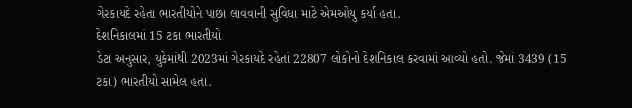ગેરકાયદે રહેતા ભારતીયોને પાછા લાવવાની સુવિધા માટે એમઓયુ કર્યા હતા.
દેશનિકાલમાં 15 ટકા ભારતીયો
ડેટા અનુસાર, યુકેમાંથી 2023માં ગેરકાયદે રહેતાં 22807 લોકોનો દેશનિકાલ કરવામાં આવ્યો હતો. જેમાં 3439 (15 ટકા) ભારતીયો સામેલ હતા.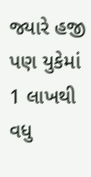જ્યારે હજી પણ યુકેમાં 1 લાખથી વધુ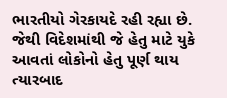ભારતીયો ગેરકાયદે રહી રહ્યા છે. જેથી વિદેશમાંથી જે હેતુ માટે યુકે આવતાં લોકોનો હેતુ પૂર્ણ થાય ત્યારબાદ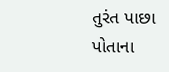તુરંત પાછા પોતાના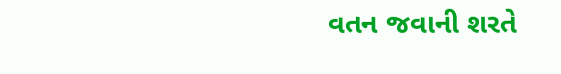વતન જવાની શરતે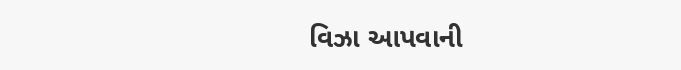વિઝા આપવાની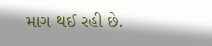માગ થઈ રહી છે.